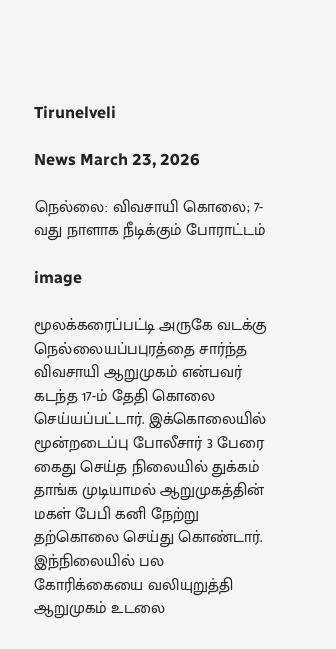Tirunelveli

News March 23, 2026

நெல்லை: விவசாயி கொலை; 7-வது நாளாக நீடிக்கும் போராட்டம்

image

மூலக்கரைப்பட்டி அருகே வடக்கு நெல்லையப்பபுரத்தை சார்ந்த விவசாயி ஆறுமுகம் என்பவர் கடந்த 17-ம் தேதி கொலை செய்யப்பட்டார். இக்கொலையில் மூன்றடைப்பு போலீசார் 3 பேரை கைது செய்த நிலையில் துக்கம் தாங்க முடியாமல் ஆறுமுகத்தின் மகள் பேபி கனி நேற்று தற்கொலை செய்து கொண்டார். இந்நிலையில் பல கோரிக்கையை வலியுறுத்தி ஆறுமுகம் உடலை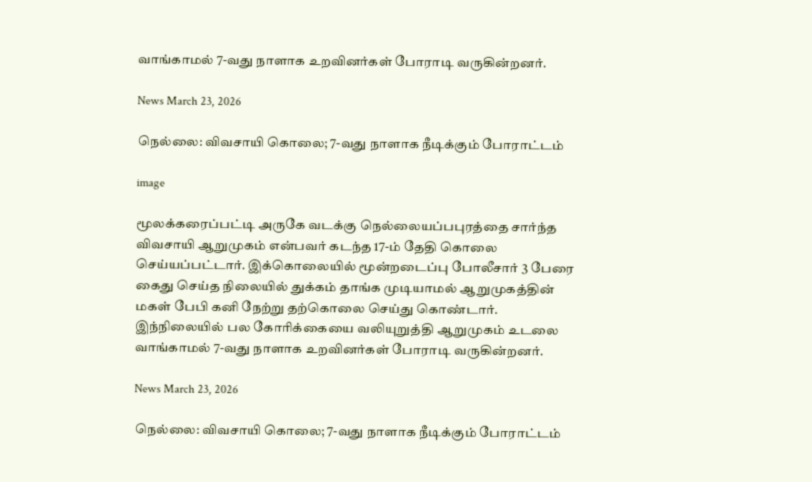வாங்காமல் 7-வது நாளாக உறவினர்கள் போராடி வருகின்றனர்.

News March 23, 2026

நெல்லை: விவசாயி கொலை; 7-வது நாளாக நீடிக்கும் போராட்டம்

image

மூலக்கரைப்பட்டி அருகே வடக்கு நெல்லையப்பபுரத்தை சார்ந்த விவசாயி ஆறுமுகம் என்பவர் கடந்த 17-ம் தேதி கொலை செய்யப்பட்டார். இக்கொலையில் மூன்றடைப்பு போலீசார் 3 பேரை கைது செய்த நிலையில் துக்கம் தாங்க முடியாமல் ஆறுமுகத்தின் மகள் பேபி கனி நேற்று தற்கொலை செய்து கொண்டார். இந்நிலையில் பல கோரிக்கையை வலியுறுத்தி ஆறுமுகம் உடலை வாங்காமல் 7-வது நாளாக உறவினர்கள் போராடி வருகின்றனர்.

News March 23, 2026

நெல்லை: விவசாயி கொலை; 7-வது நாளாக நீடிக்கும் போராட்டம்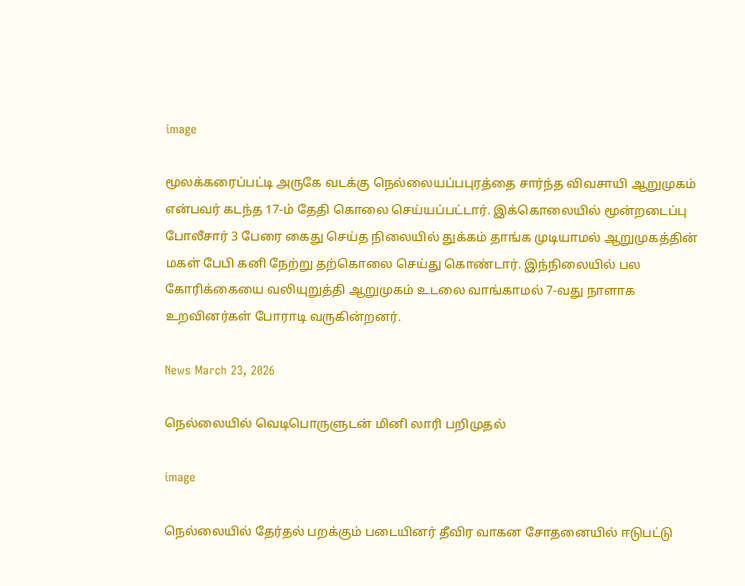image

மூலக்கரைப்பட்டி அருகே வடக்கு நெல்லையப்பபுரத்தை சார்ந்த விவசாயி ஆறுமுகம் என்பவர் கடந்த 17-ம் தேதி கொலை செய்யப்பட்டார். இக்கொலையில் மூன்றடைப்பு போலீசார் 3 பேரை கைது செய்த நிலையில் துக்கம் தாங்க முடியாமல் ஆறுமுகத்தின் மகள் பேபி கனி நேற்று தற்கொலை செய்து கொண்டார். இந்நிலையில் பல கோரிக்கையை வலியுறுத்தி ஆறுமுகம் உடலை வாங்காமல் 7-வது நாளாக உறவினர்கள் போராடி வருகின்றனர்.

News March 23, 2026

நெல்லையில் வெடிபொருளுடன் மினி லாரி பறிமுதல்

image

நெல்லையில் தேர்தல் பறக்கும் படையினர் தீவிர வாகன சோதனையில் ஈடுபட்டு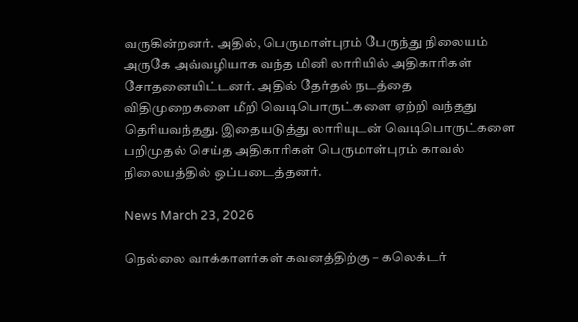வருகின்றனர். அதில், பெருமாள்புரம் பேருந்து நிலையம் அருகே அவ்வழியாக வந்த மினி லாரியில் அதிகாரிகள் சோதனையிட்டனர். அதில் தேர்தல் நடத்தை விதிமுறைகளை மீறி வெடிபொருட்களை ஏற்றி வந்தது தெரியவந்தது. இதையடுத்து லாரியுடன் வெடிபொருட்களை பறிமுதல் செய்த அதிகாரிகள் பெருமாள்புரம் காவல் நிலையத்தில் ஒப்படைத்தனர்.

News March 23, 2026

நெல்லை வாக்காளர்கள் கவனத்திற்கு – கலெக்டர்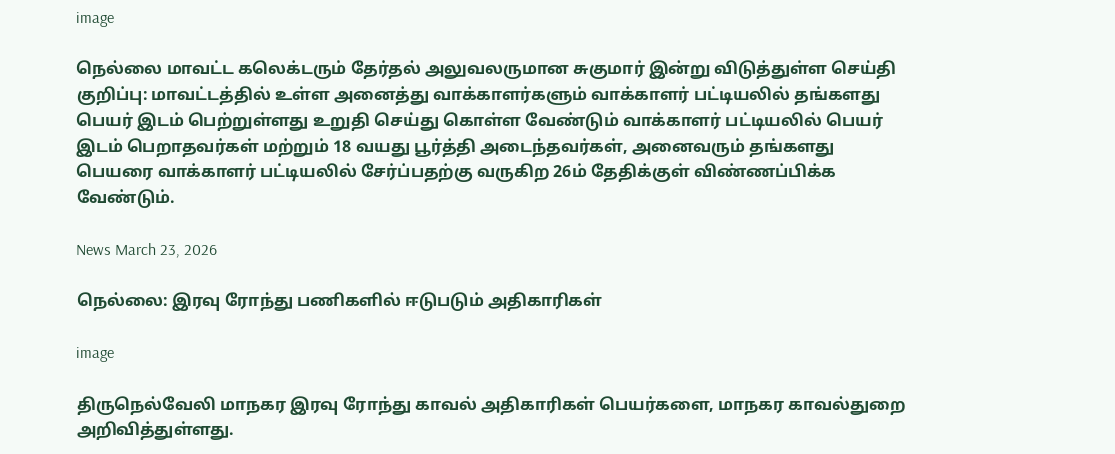image

நெல்லை மாவட்ட கலெக்டரும் தேர்தல் அலுவலருமான சுகுமார் இன்று விடுத்துள்ள செய்தி குறிப்பு: மாவட்டத்தில் உள்ள அனைத்து வாக்காளர்களும் வாக்காளர் பட்டியலில் தங்களது பெயர் இடம் பெற்றுள்ளது உறுதி செய்து கொள்ள வேண்டும் வாக்காளர் பட்டியலில் பெயர் இடம் பெறாதவர்கள் மற்றும் 18 வயது பூர்த்தி அடைந்தவர்கள், அனைவரும் தங்களது பெயரை வாக்காளர் பட்டியலில் சேர்ப்பதற்கு வருகிற 26ம் தேதிக்குள் விண்ணப்பிக்க வேண்டும்.

News March 23, 2026

நெல்லை: இரவு ரோந்து பணிகளில் ஈடுபடும் அதிகாரிகள்

image

திருநெல்வேலி மாநகர இரவு ரோந்து காவல் அதிகாரிகள் பெயர்களை, மாநகர காவல்துறை அறிவித்துள்ளது.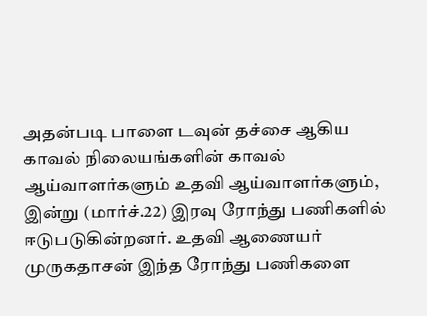அதன்படி பாளை டவுன் தச்சை ஆகிய காவல் நிலையங்களின் காவல் ஆய்வாளர்களும் உதவி ஆய்வாளர்களும், இன்று (மார்ச்.22) இரவு ரோந்து பணிகளில் ஈடுபடுகின்றனர். உதவி ஆணையர் முருகதாசன் இந்த ரோந்து பணிகளை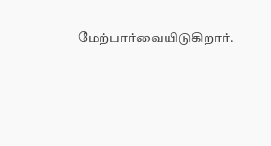மேற்பார்வையிடுகிறார்.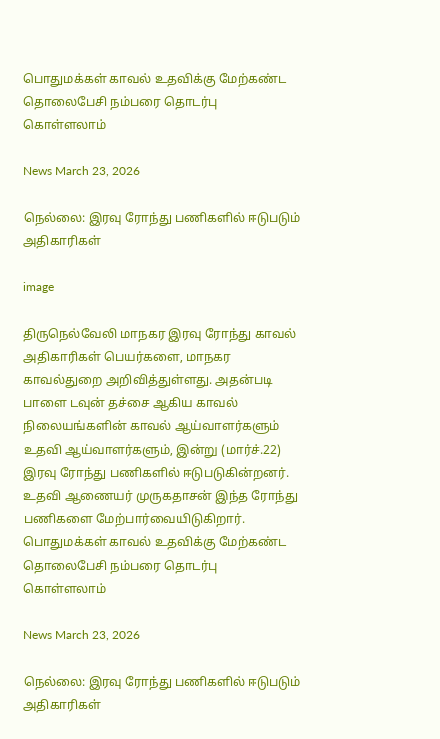பொதுமக்கள் காவல் உதவிக்கு மேற்கண்ட தொலைபேசி நம்பரை தொடர்பு கொள்ளலாம்

News March 23, 2026

நெல்லை: இரவு ரோந்து பணிகளில் ஈடுபடும் அதிகாரிகள்

image

திருநெல்வேலி மாநகர இரவு ரோந்து காவல் அதிகாரிகள் பெயர்களை, மாநகர காவல்துறை அறிவித்துள்ளது. அதன்படி பாளை டவுன் தச்சை ஆகிய காவல் நிலையங்களின் காவல் ஆய்வாளர்களும் உதவி ஆய்வாளர்களும், இன்று (மார்ச்.22) இரவு ரோந்து பணிகளில் ஈடுபடுகின்றனர். உதவி ஆணையர் முருகதாசன் இந்த ரோந்து பணிகளை மேற்பார்வையிடுகிறார். பொதுமக்கள் காவல் உதவிக்கு மேற்கண்ட தொலைபேசி நம்பரை தொடர்பு கொள்ளலாம்

News March 23, 2026

நெல்லை: இரவு ரோந்து பணிகளில் ஈடுபடும் அதிகாரிகள்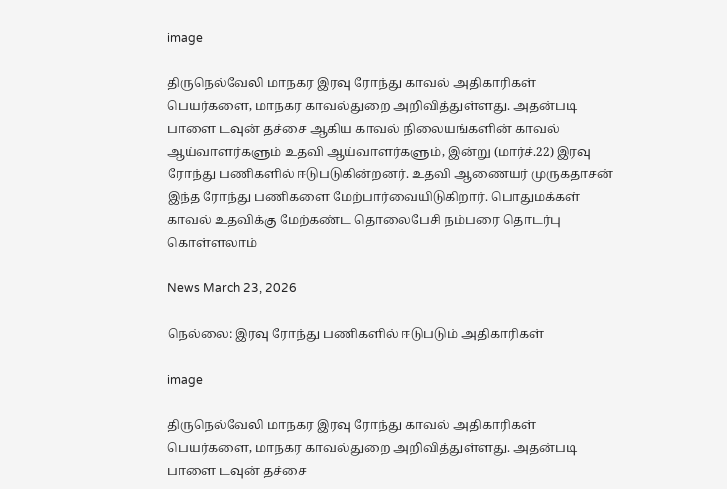image

திருநெல்வேலி மாநகர இரவு ரோந்து காவல் அதிகாரிகள் பெயர்களை, மாநகர காவல்துறை அறிவித்துள்ளது. அதன்படி பாளை டவுன் தச்சை ஆகிய காவல் நிலையங்களின் காவல் ஆய்வாளர்களும் உதவி ஆய்வாளர்களும், இன்று (மார்ச்.22) இரவு ரோந்து பணிகளில் ஈடுபடுகின்றனர். உதவி ஆணையர் முருகதாசன் இந்த ரோந்து பணிகளை மேற்பார்வையிடுகிறார். பொதுமக்கள் காவல் உதவிக்கு மேற்கண்ட தொலைபேசி நம்பரை தொடர்பு கொள்ளலாம்

News March 23, 2026

நெல்லை: இரவு ரோந்து பணிகளில் ஈடுபடும் அதிகாரிகள்

image

திருநெல்வேலி மாநகர இரவு ரோந்து காவல் அதிகாரிகள் பெயர்களை, மாநகர காவல்துறை அறிவித்துள்ளது. அதன்படி பாளை டவுன் தச்சை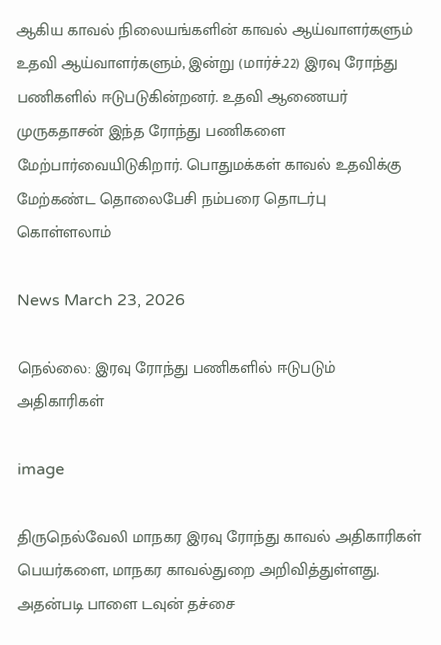ஆகிய காவல் நிலையங்களின் காவல் ஆய்வாளர்களும் உதவி ஆய்வாளர்களும், இன்று (மார்ச்.22) இரவு ரோந்து பணிகளில் ஈடுபடுகின்றனர். உதவி ஆணையர் முருகதாசன் இந்த ரோந்து பணிகளை மேற்பார்வையிடுகிறார். பொதுமக்கள் காவல் உதவிக்கு மேற்கண்ட தொலைபேசி நம்பரை தொடர்பு கொள்ளலாம்

News March 23, 2026

நெல்லை: இரவு ரோந்து பணிகளில் ஈடுபடும் அதிகாரிகள்

image

திருநெல்வேலி மாநகர இரவு ரோந்து காவல் அதிகாரிகள் பெயர்களை, மாநகர காவல்துறை அறிவித்துள்ளது. அதன்படி பாளை டவுன் தச்சை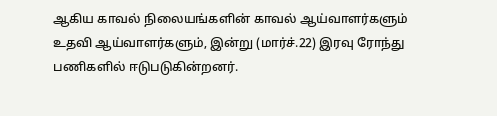ஆகிய காவல் நிலையங்களின் காவல் ஆய்வாளர்களும் உதவி ஆய்வாளர்களும், இன்று (மார்ச்.22) இரவு ரோந்து பணிகளில் ஈடுபடுகின்றனர்.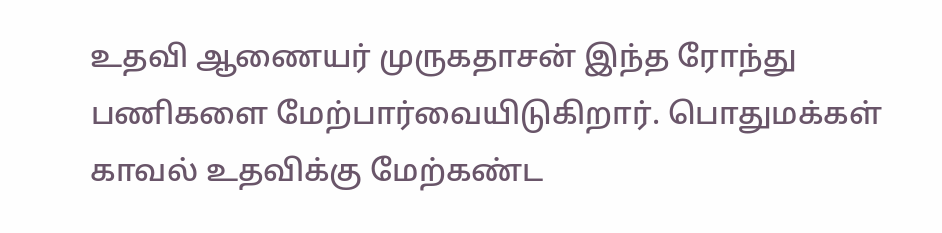உதவி ஆணையர் முருகதாசன் இந்த ரோந்து பணிகளை மேற்பார்வையிடுகிறார். பொதுமக்கள் காவல் உதவிக்கு மேற்கண்ட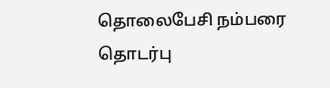தொலைபேசி நம்பரை தொடர்பு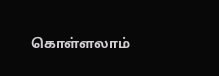கொள்ளலாம்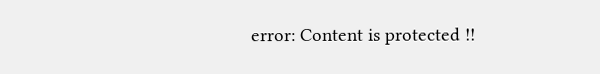error: Content is protected !!